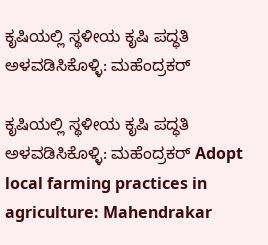ಕೃಷಿಯಲ್ಲಿ ಸ್ಥಳೀಯ ಕೃಷಿ ಪದ್ಧತಿ ಅಳವಡಿಸಿಕೊಳ್ಳಿ: ಮಹೆಂದ್ರಕರ್

ಕೃಷಿಯಲ್ಲಿ ಸ್ಥಳೀಯ ಕೃಷಿ ಪದ್ಧತಿ ಅಳವಡಿಸಿಕೊಳ್ಳಿ: ಮಹೆಂದ್ರಕರ್ Adopt local farming practices in agriculture: Mahendrakar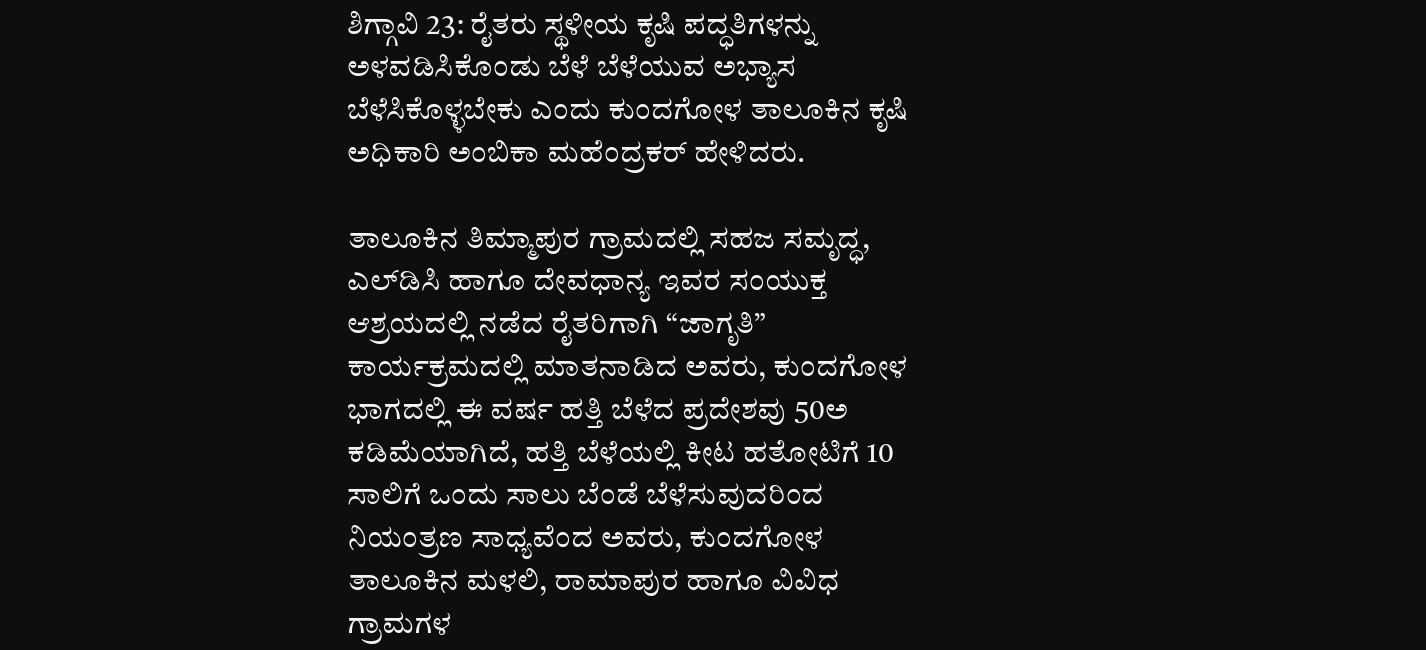ಶಿಗ್ಗಾವಿ 23: ರೈತರು ಸ್ಥಳೀಯ ಕೃಷಿ ಪದ್ಧತಿಗಳನ್ನು ಅಳವಡಿಸಿಕೊಂಡು ಬೆಳೆ ಬೆಳೆಯುವ ಅಭ್ಯಾಸ ಬೆಳೆಸಿಕೊಳ್ಳಬೇಕು ಎಂದು ಕುಂದಗೋಳ ತಾಲೂಕಿನ ಕೃಷಿ ಅಧಿಕಾರಿ ಅಂಬಿಕಾ ಮಹೆಂದ್ರಕರ್ ಹೇಳಿದರು.

ತಾಲೂಕಿನ ತಿಮ್ಮಾಪುರ ಗ್ರಾಮದಲ್ಲಿ ಸಹಜ ಸಮೃದ್ಧ, ಎಲ್‌ಡಿಸಿ ಹಾಗೂ ದೇವಧಾನ್ಯ ಇವರ ಸಂಯುಕ್ತ ಆಶ್ರಯದಲ್ಲಿ ನಡೆದ ರೈತರಿಗಾಗಿ “ಜಾಗೃತಿ” ಕಾರ್ಯಕ್ರಮದಲ್ಲಿ ಮಾತನಾಡಿದ ಅವರು, ಕುಂದಗೋಳ ಭಾಗದಲ್ಲಿ ಈ ವರ್ಷ ಹತ್ತಿ ಬೆಳೆದ ಪ್ರದೇಶವು 50ಅ ಕಡಿಮೆಯಾಗಿದೆ, ಹತ್ತಿ ಬೆಳೆಯಲ್ಲಿ ಕೀಟ ಹತೋಟಿಗೆ 10 ಸಾಲಿಗೆ ಒಂದು ಸಾಲು ಬೆಂಡೆ ಬೆಳೆಸುವುದರಿಂದ ನಿಯಂತ್ರಣ ಸಾಧ್ಯವೆಂದ ಅವರು, ಕುಂದಗೋಳ ತಾಲೂಕಿನ ಮಳಲಿ, ರಾಮಾಪುರ ಹಾಗೂ ವಿವಿಧ ಗ್ರಾಮಗಳ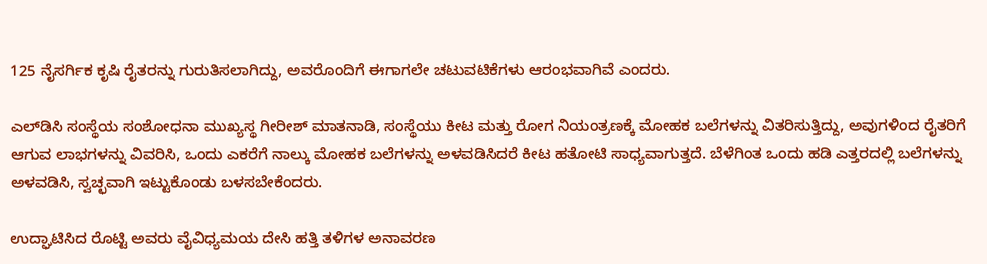125 ನೈಸರ್ಗಿಕ ಕೃಷಿ ರೈತರನ್ನು ಗುರುತಿಸಲಾಗಿದ್ದು, ಅವರೊಂದಿಗೆ ಈಗಾಗಲೇ ಚಟುವಟಿಕೆಗಳು ಆರಂಭವಾಗಿವೆ ಎಂದರು.

ಎಲ್‌ಡಿಸಿ ಸಂಸ್ಥೆಯ ಸಂಶೋಧನಾ ಮುಖ್ಯಸ್ಥ ಗೀರೀಶ್ ಮಾತನಾಡಿ, ಸಂಸ್ಥೆಯು ಕೀಟ ಮತ್ತು ರೋಗ ನಿಯಂತ್ರಣಕ್ಕೆ ಮೋಹಕ ಬಲೆಗಳನ್ನು ವಿತರಿಸುತ್ತಿದ್ದು, ಅವುಗಳಿಂದ ರೈತರಿಗೆ ಆಗುವ ಲಾಭಗಳನ್ನು ವಿವರಿಸಿ, ಒಂದು ಎಕರೆಗೆ ನಾಲ್ಕು ಮೋಹಕ ಬಲೆಗಳನ್ನು ಅಳವಡಿಸಿದರೆ ಕೀಟ ಹತೋಟಿ ಸಾಧ್ಯವಾಗುತ್ತದೆ. ಬೆಳೆಗಿಂತ ಒಂದು ಹಡಿ ಎತ್ತರದಲ್ಲಿ ಬಲೆಗಳನ್ನು ಅಳವಡಿಸಿ, ಸ್ವಚ್ಛವಾಗಿ ಇಟ್ಟುಕೊಂಡು ಬಳಸಬೇಕೆಂದರು.

ಉದ್ಘಾಟಿಸಿದ ರೊಟ್ಟಿ ಅವರು ವೈವಿಧ್ಯಮಯ ದೇಸಿ ಹತ್ತಿ ತಳಿಗಳ ಅನಾವರಣ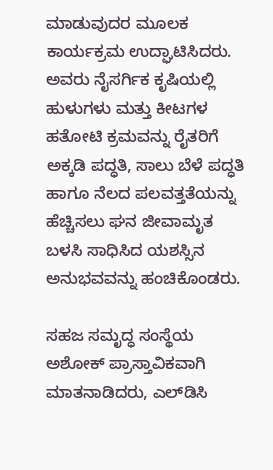ಮಾಡುವುದರ ಮೂಲಕ ಕಾರ್ಯಕ್ರಮ ಉದ್ಘಾಟಿಸಿದರು. ಅವರು ನೈಸರ್ಗಿಕ ಕೃಷಿಯಲ್ಲಿ ಹುಳುಗಳು ಮತ್ತು ಕೀಟಗಳ ಹತೋಟಿ ಕ್ರಮವನ್ನು ರೈತರಿಗೆ ಅಕ್ಕಡಿ ಪದ್ಧತಿ, ಸಾಲು ಬೆಳೆ ಪದ್ಧತಿ ಹಾಗೂ ನೆಲದ ಪಲವತ್ತತೆಯನ್ನು ಹೆಚ್ಚಿಸಲು ಘನ ಜೀವಾಮೃತ ಬಳಸಿ ಸಾಧಿಸಿದ ಯಶಸ್ಸಿನ ಅನುಭವವನ್ನು ಹಂಚಿಕೊಂಡರು.

ಸಹಜ ಸಮೃದ್ಧ ಸಂಸ್ಥೆಯ ಅಶೋಕ್ ಪ್ರಾಸ್ತಾವಿಕವಾಗಿ ಮಾತನಾಡಿದರು, ಎಲ್‌ಡಿಸಿ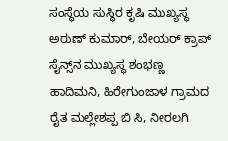ಸಂಸ್ಥೆಯ ಸುಸ್ಥಿರ ಕೃಷಿ ಮುಖ್ಯಸ್ಥ ಅರುಣ್ ಕುಮಾರ್, ಬೇಯರ್ ಕ್ರಾಪ್ ಸೈನ್ಸ್‌ನ ಮುಖ್ಯಸ್ಥ ಶಂಭಣ್ಣ ಹಾದಿಮನಿ, ಹಿರೇಗುಂಜಾಳ ಗ್ರಾಮದ ರೈತ ಮಲ್ಲೇಶಪ್ಪ ಬಿ ಸಿ, ನೀರಲಗಿ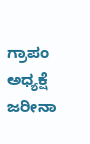ಗ್ರಾಪಂ ಅಧ್ಯಕ್ಷೆ ಜರೀನಾ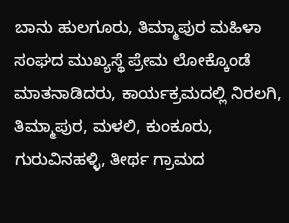ಬಾನು ಹುಲಗೂರು, ತಿಮ್ಮಾಪುರ ಮಹಿಳಾ ಸಂಘದ ಮುಖ್ಯಸ್ಥೆ ಪ್ರೇಮ ಲೋಕ್ಕೊಂಡೆ ಮಾತನಾಡಿದರು, ಕಾರ್ಯಕ್ರಮದಲ್ಲಿ ನಿರಲಗಿ, ತಿಮ್ಮಾಪುರ, ಮಳಲಿ, ಕುಂಕೂರು, ಗುರುವಿನಹಳ್ಳಿ, ತೀರ್ಥ ಗ್ರಾಮದ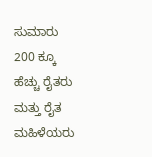ಸುಮಾರು 200 ಕ್ಕೂ ಹೆಚ್ಚು ರೈತರು ಮತ್ತು ರೈತ ಮಹಿಳೆಯರು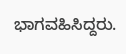ಭಾಗವಹಿಸಿದ್ದರು.